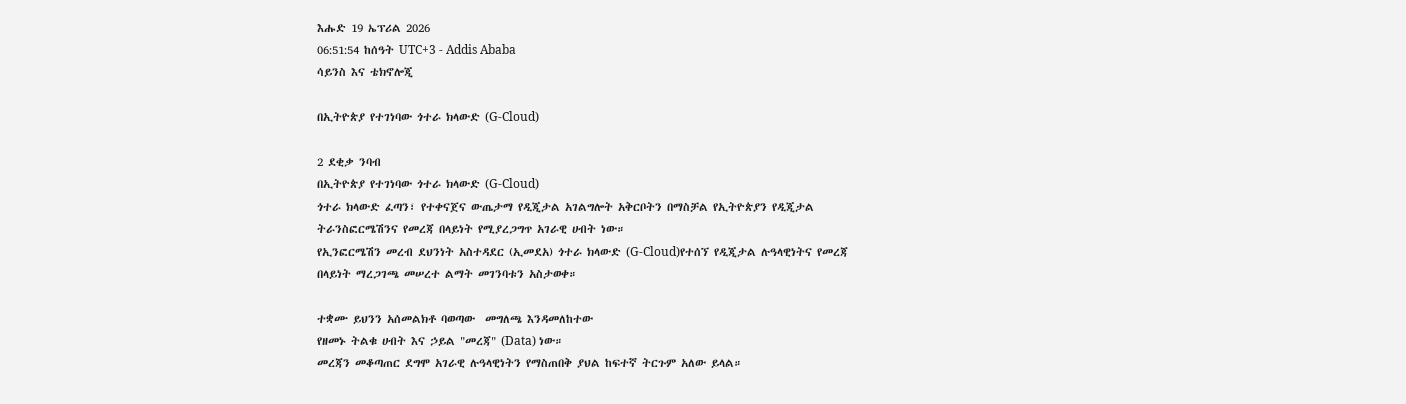እሑድ 19 ኤፕሪል 2026
06:51:54 ከሰዓት UTC+3 - Addis Ababa
ሳይንስ እና ቴክኖሎጂ

በኢትዮጵያ የተገነባው ጎተራ ክላውድ (G-Cloud)

2 ደቂቃ ንባብ
በኢትዮጵያ የተገነባው ጎተራ ክላውድ (G-Cloud)
ጎተራ ክላውድ ፈጣን፣ የተቀናጀና ውጤታማ የዲጂታል አገልግሎት አቅርቦትን በማስቻል የኢትዮጵያን የዲጂታል ትራንስፎርሜሽንና የመረጃ በላይነት የሚያረጋግጥ አገራዊ ሀብት ነው።
የኢንፎርሜሽን መረብ ደህንነት አስተዳደር (ኢመደአ) ጎተራ ክላውድ (G-Cloud)የተሰኘ የዲጂታል ሉዓላዊነትና የመረጃ በላይነት ማረጋገጫ መሠረተ ልማት መገንባቱን አስታወቀ።

ተቋሙ ይህንን አሰመልክቶ ባወጣው  መግለጫ እንዳመለከተው
የዘመኑ ትልቁ ሀብት እና ኃይል "መረጃ" (Data) ነው።
መረጃን መቆጣጠር ደግሞ አገራዊ ሉዓላዊነትን የማስጠበቅ ያህል ከፍተኛ ትርጉም አለው ይላል።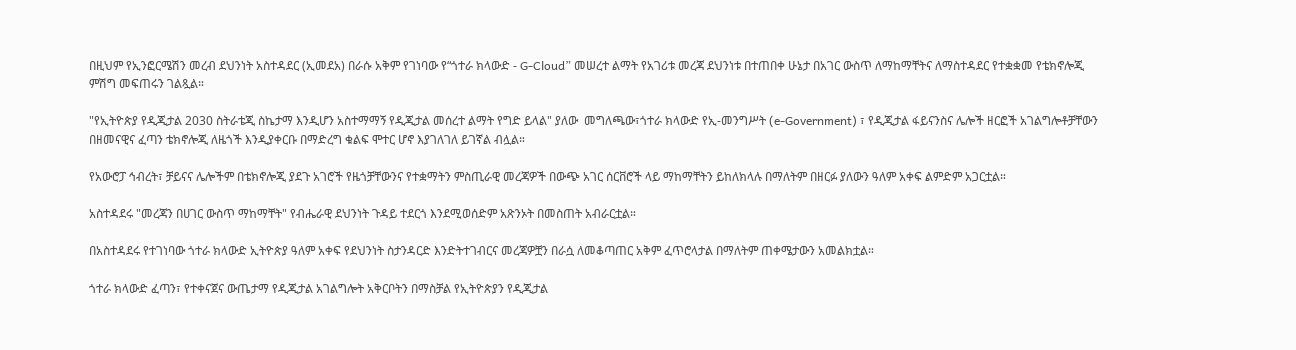በዚህም የኢንፎርሜሽን መረብ ደህንነት አስተዳደር (ኢመደአ) በራሱ አቅም የገነባው የ“ጎተራ ክላውድ - G-Cloud” መሠረተ ልማት የአገሪቱ መረጃ ደህንነቱ በተጠበቀ ሁኔታ በአገር ውስጥ ለማከማቸትና ለማስተዳደር የተቋቋመ የቴክኖሎጂ ምሽግ መፍጠሩን ገልጿል።

"የኢትዮጵያ የዲጂታል 2030 ስትራቴጂ ስኬታማ እንዲሆን አስተማማኝ የዲጂታል መሰረተ ልማት የግድ ይላል" ያለው  መግለጫው፣ጎተራ ክላውድ የኢ-መንግሥት (e-Government) ፣ የዲጂታል ፋይናንስና ሌሎች ዘርፎች አገልግሎቶቻቸውን በዘመናዊና ፈጣን ቴክኖሎጂ ለዜጎች እንዲያቀርቡ በማድረግ ቁልፍ ሞተር ሆኖ እያገለገለ ይገኛል ብሏል።

የአውሮፓ ኅብረት፣ ቻይናና ሌሎችም በቴክኖሎጂ ያደጉ አገሮች የዜጎቻቸውንና የተቋማትን ምስጢራዊ መረጃዎች በውጭ አገር ሰርቨሮች ላይ ማከማቸትን ይከለክላሉ በማለትም በዘርፉ ያለውን ዓለም አቀፍ ልምድም አጋርቷል።

አስተዳደሩ "መረጃን በሀገር ውስጥ ማከማቸት" የብሔራዊ ደህንነት ጉዳይ ተደርጎ እንደሚወሰድም አጽንኦት በመስጠት አብራርቷል።

በአስተዳደሩ የተገነባው ጎተራ ክላውድ ኢትዮጵያ ዓለም አቀፍ የደህንነት ስታንዳርድ እንድትተገብርና መረጃዎቿን በራሷ ለመቆጣጠር አቅም ፈጥሮላታል በማለትም ጠቀሜታውን አመልክቷል።

ጎተራ ክላውድ ፈጣን፣ የተቀናጀና ውጤታማ የዲጂታል አገልግሎት አቅርቦትን በማስቻል የኢትዮጵያን የዲጂታል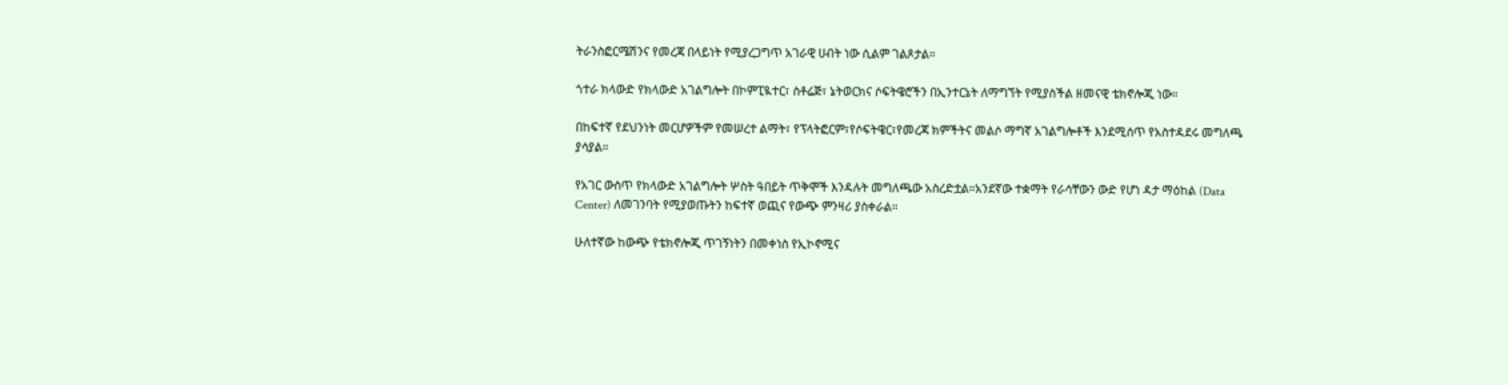ትራንስፎርሜሽንና የመረጃ በላይነት የሚያረጋግጥ አገራዊ ሀብት ነው ሲልም ገልጾታል።

ጎተራ ክላውድ የክላውድ አገልግሎት በኮምፒዪተር፣ ስቶሬጅ፣ ኔትወርክና ሶፍትዌሮችን በኢንተርኔት ለማግኘት የሚያስችል ዘመናዊ ቴክኖሎጂ ነው።

በከፍተኛ የደህንነት መርሆዎችም የመሠረተ ልማት፣ የፕላትፎርም፣የሶፍትዌር፣የመረጃ ክምችትና መልሶ ማግኛ አገልግሎቶች እንደሚሰጥ የአስተዳደሩ መግለጫ ያሳያል።

የአገር ውስጥ የክላውድ አገልግሎት ሦስት ዓበይት ጥቅሞች እንዳሉት መግለጫው አስረድቷል።አንደኛው ተቋማት የራሳቸውን ውድ የሆነ ዳታ ማዕከል (Data Center) ለመገንባት የሚያወጡትን ከፍተኛ ወጪና የውጭ ምንዛሪ ያስቀራል።

ሁለተኛው ከውጭ የቴክኖሎጂ ጥገኝነትን በመቀነስ የኢኮኖሚና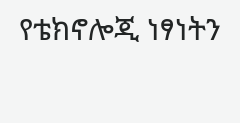የቴክኖሎጂ ነፃነትን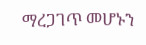ማረጋገጥ መሆኑን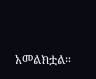አመልክቷል።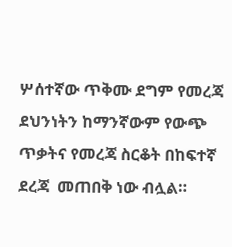ሦሰተኛው ጥቅሙ ደግም የመረጃ ደህንነትን ከማንኛውም የውጭ ጥቃትና የመረጃ ስርቆት በከፍተኛ ደረጃ  መጠበቅ ነው ብሏል።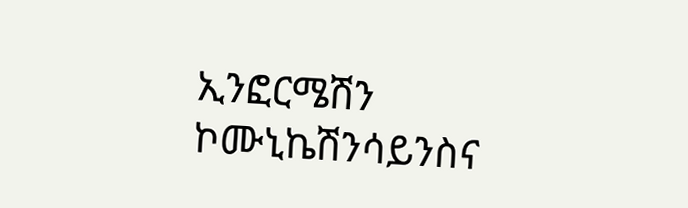ኢንፎርሜሽን ኮሙኒኬሽንሳይንስና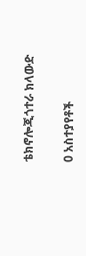ቴክኖሎጂጎተራ ክላውድ

0 አስተያየቶች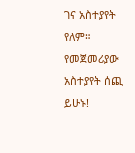ገና አስተያየት የለም። የመጀመሪያው አስተያየት ሰጪ ይሁኑ!